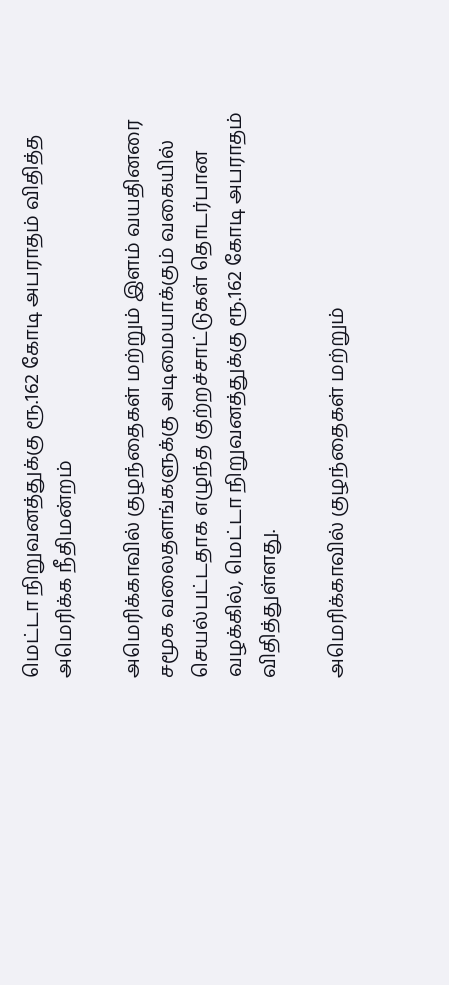மெட்டா நிறுவனத்துக்கு ரூ.162 கோடி அபராதம் விதித்த அமெரிக்க நீதிமன்றம்

அமெரிக்காவில் குழந்தைகள் மற்றும் இளம் வயதினரை சமூக வலைதளங்களுக்கு அடிமையாக்கும் வகையில் செயல்பட்டதாக எழுந்த குற்றச்சாட்டுகள் தொடர்பான வழக்கில், மெட்டா நிறுவனத்துக்கு ரூ.162 கோடி அபராதம் விதித்துள்ளது.

அமெரிக்காவில் குழந்தைகள் மற்றும்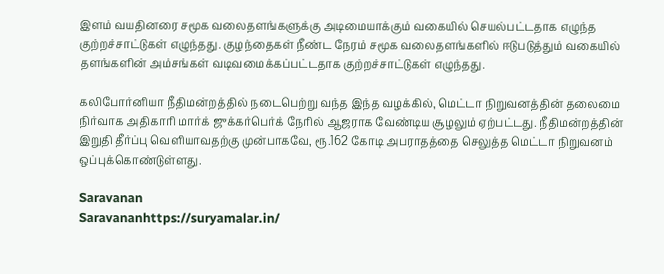இளம் வயதினரை சமூக வலைதளங்களுக்கு அடிமையாக்கும் வகையில் செயல்பட்டதாக எழுந்த குற்றச்சாட்டுகள் எழுந்தது. குழந்தைகள் நீண்ட நேரம் சமூக வலைதளங்களில் ஈடுபடுத்தும் வகையில் தளங்களின் அம்சங்கள் வடிவமைக்கப்பட்டதாக குற்றச்சாட்டுகள் எழுந்தது.

கலிபோர்னியா நீதிமன்றத்தில் நடைபெற்று வந்த இந்த வழக்கில், மெட்டா நிறுவனத்தின் தலைமை நிர்வாக அதிகாரி மார்க் ஜுக்கர்பெர்க் நேரில் ஆஜராக வேண்டிய சூழலும் ஏற்பட்டது. நீதிமன்றத்தின் இறுதி தீர்ப்பு வெளியாவதற்கு முன்பாகவே, ரூ.162 கோடி அபராதத்தை செலுத்த மெட்டா நிறுவனம் ஒப்புக்கொண்டுள்ளது.

Saravanan
Saravananhttps://suryamalar.in/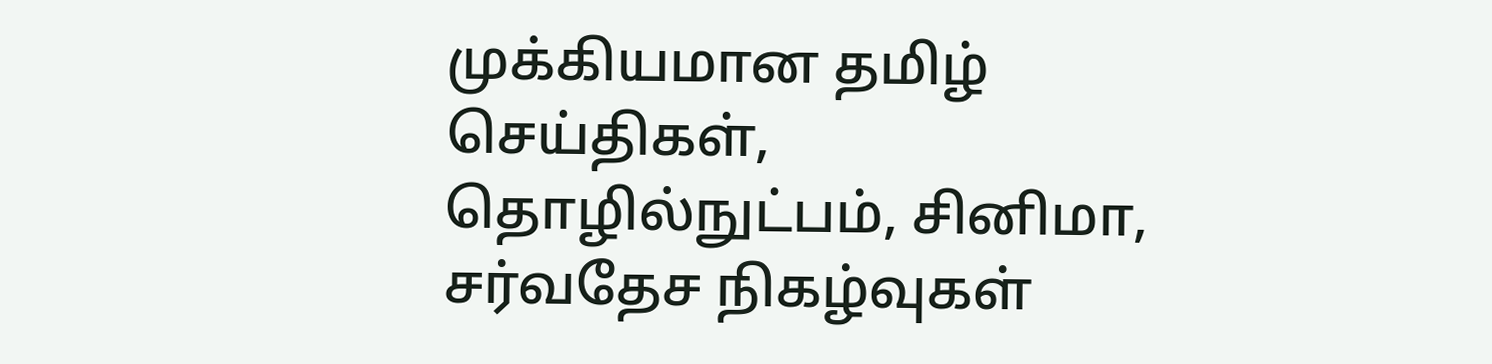முக்கியமான தமிழ் செய்திகள், தொழில்நுட்பம், சினிமா, சர்வதேச நிகழ்வுகள்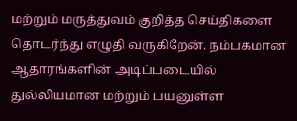மற்றும் மருத்துவம் குறித்த செய்திகளை தொடர்ந்து எழுதி வருகிறேன். நம்பகமான ஆதாரங்களின் அடிப்படையில் துல்லியமான மற்றும் பயனுள்ள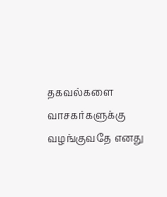தகவல்களை வாசகர்களுக்கு வழங்குவதே எனது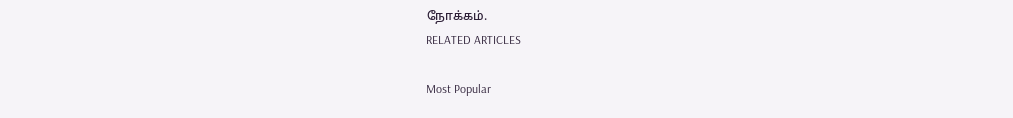நோக்கம்.
RELATED ARTICLES

Most Popular